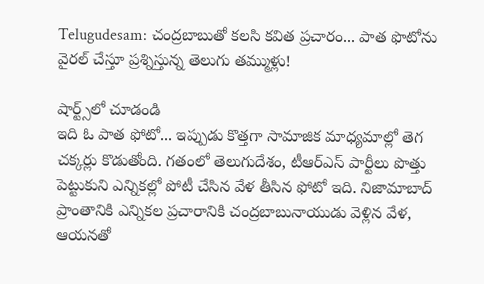Telugudesam: చంద్రబాబుతో కలసి కవిత ప్రచారం... పాత ఫొటోను వైరల్ చేస్తూ ప్రశ్నిస్తున్న తెలుగు తమ్ముళ్లు!

షార్ట్స్‌లో చూడండి
ఇది ఓ పాత ఫోటో... ఇప్పుడు కొత్తగా సామాజిక మాధ్యమాల్లో తెగ చక్కర్లు కొడుతోంది. గతంలో తెలుగుదేశం, టీఆర్ఎస్ పార్టీలు పొత్తు పెట్టుకుని ఎన్నికల్లో పోటీ చేసిన వేళ తీసిన ఫోటో ఇది. నిజామాబాద్ ప్రాంతానికి ఎన్నికల ప్రచారానికి చంద్రబాబునాయుడు వెళ్లిన వేళ, ఆయనతో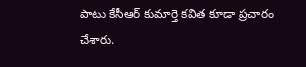పాటు కేసీఆర్ కుమార్తె కవిత కూడా ప్రచారం చేశారు.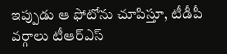ఇప్పుడు ఆ ఫోటోను చూపిస్తూ, టీడీపీ వర్గాలు టీఆర్ఎస్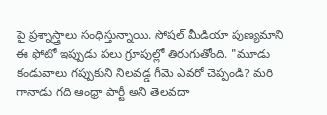పై ప్రశ్నాస్త్రాలు సంధిస్తున్నాయి. సోషల్ మీడియా పుణ్యమాని ఈ ఫోటో ఇప్పుడు పలు గ్రూపుల్లో తిరుగుతోంది. "మూడు కండువాలు గప్పుకుని నిలవడ్డ గీమె ఎవరో చెప్పండి? మరి గానాడు గది ఆంధ్రా పార్టీ అని తెలవదా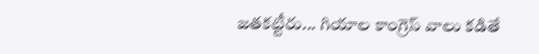జతకట్టీరు... గియాల కాంగ్రెస్ వాలు కడితే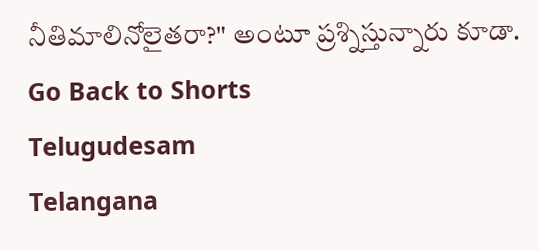నీతిమాలినోలైతరా?" అంటూ ప్రశ్నిస్తున్నారు కూడా.
Go Back to Shorts
Telugudesam
Telangana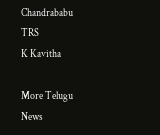Chandrababu
TRS
K Kavitha

More Telugu News